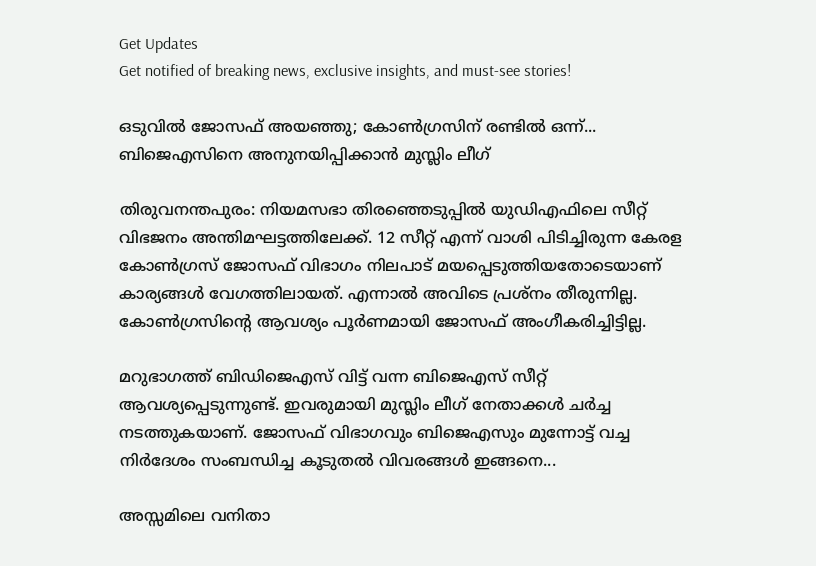Get Updates
Get notified of breaking news, exclusive insights, and must-see stories!

ഒടുവില്‍ ജോസഫ് അയഞ്ഞു; കോണ്‍ഗ്രസിന് രണ്ടില്‍ ഒന്ന്... ബിജെഎസിനെ അനുനയിപ്പിക്കാന്‍ മുസ്ലിം ലീഗ്

തിരുവനന്തപുരം: നിയമസഭാ തിരഞ്ഞെടുപ്പില്‍ യുഡിഎഫിലെ സീറ്റ് വിഭജനം അന്തിമഘട്ടത്തിലേക്ക്. 12 സീറ്റ് എന്ന് വാശി പിടിച്ചിരുന്ന കേരള കോണ്‍ഗ്രസ് ജോസഫ് വിഭാഗം നിലപാട് മയപ്പെടുത്തിയതോടെയാണ് കാര്യങ്ങള്‍ വേഗത്തിലായത്. എന്നാല്‍ അവിടെ പ്രശ്‌നം തീരുന്നില്ല. കോണ്‍ഗ്രസിന്റെ ആവശ്യം പൂര്‍ണമായി ജോസഫ് അംഗീകരിച്ചിട്ടില്ല.

മറുഭാഗത്ത് ബിഡിജെഎസ് വിട്ട് വന്ന ബിജെഎസ് സീറ്റ് ആവശ്യപ്പെടുന്നുണ്ട്. ഇവരുമായി മുസ്ലിം ലീഗ് നേതാക്കള്‍ ചര്‍ച്ച നടത്തുകയാണ്. ജോസഫ് വിഭാഗവും ബിജെഎസും മുന്നോട്ട് വച്ച നിര്‍ദേശം സംബന്ധിച്ച കൂടുതല്‍ വിവരങ്ങള്‍ ഇങ്ങനെ...

അസ്സമിലെ വനിതാ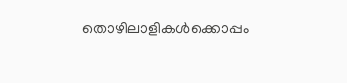തൊഴിലാളികള്‍ക്കൊപ്പം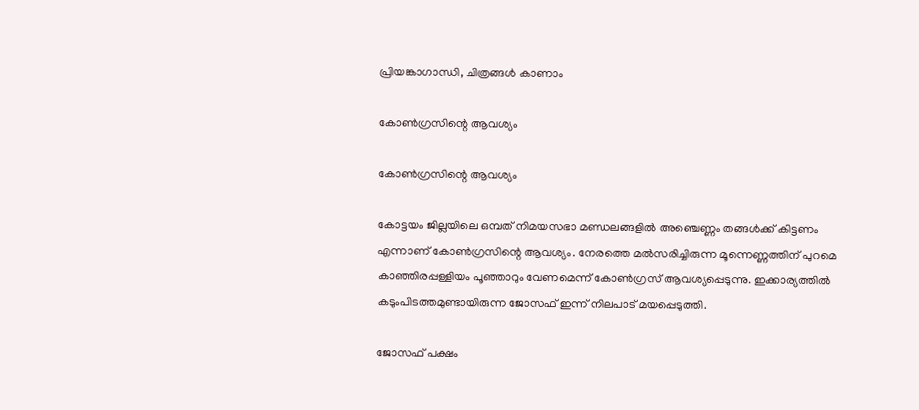പ്രിയങ്കാഗാന്ധി, ചിത്രങ്ങള്‍ കാണാം

കോണ്‍ഗ്രസിന്റെ ആവശ്യം

കോണ്‍ഗ്രസിന്റെ ആവശ്യം

കോട്ടയം ജില്ലയിലെ ഒമ്പത് നിമയസഭാ മണ്ഡലങ്ങളില്‍ അഞ്ചെണ്ണം തങ്ങള്‍ക്ക് കിട്ടണം എന്നാണ് കോണ്‍ഗ്രസിന്റെ ആവശ്യം. നേരത്തെ മല്‍സരിച്ചിരുന്ന മൂന്നെണ്ണത്തിന് പുറമെ കാഞ്ഞിരപ്പള്ളിയം പൂഞ്ഞാറും വേണമെന്ന് കോണ്‍ഗ്രസ് ആവശ്യപ്പെടുന്നു. ഇക്കാര്യത്തില്‍ കടുംപിടത്തമുണ്ടായിരുന്ന ജോസഫ് ഇന്ന് നിലപാട് മയപ്പെടുത്തി.

ജോസഫ് പക്ഷം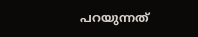പറയുന്നത്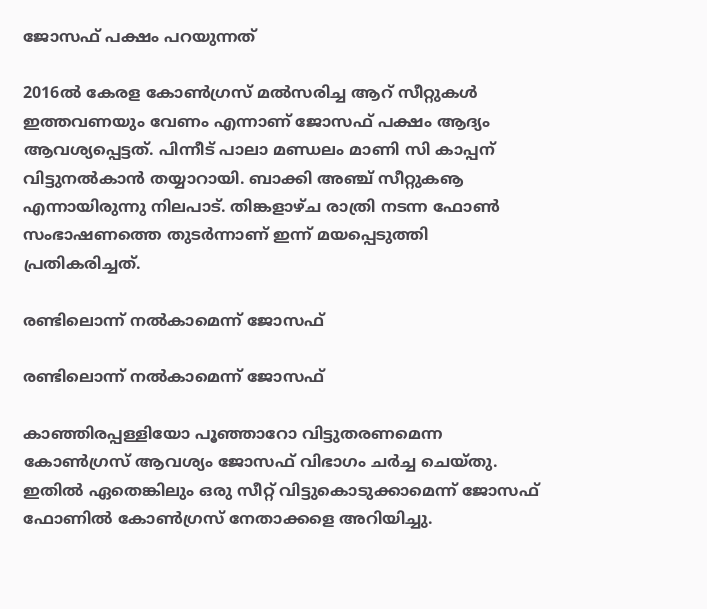ജോസഫ് പക്ഷം പറയുന്നത്

2016ല്‍ കേരള കോണ്‍ഗ്രസ് മല്‍സരിച്ച ആറ് സീറ്റുകള്‍ ഇത്തവണയും വേണം എന്നാണ് ജോസഫ് പക്ഷം ആദ്യം ആവശ്യപ്പെട്ടത്. പിന്നീട് പാലാ മണ്ഡലം മാണി സി കാപ്പന് വിട്ടുനല്‍കാന്‍ തയ്യാറായി. ബാക്കി അഞ്ച് സീറ്റുകൡ എന്നായിരുന്നു നിലപാട്. തിങ്കളാഴ്ച രാത്രി നടന്ന ഫോണ്‍ സംഭാഷണത്തെ തുടര്‍ന്നാണ് ഇന്ന് മയപ്പെടുത്തി പ്രതികരിച്ചത്.

രണ്ടിലൊന്ന് നല്‍കാമെന്ന് ജോസഫ്

രണ്ടിലൊന്ന് നല്‍കാമെന്ന് ജോസഫ്

കാഞ്ഞിരപ്പള്ളിയോ പൂഞ്ഞാറോ വിട്ടുതരണമെന്ന കോണ്‍ഗ്രസ് ആവശ്യം ജോസഫ് വിഭാഗം ചര്‍ച്ച ചെയ്തു. ഇതില്‍ ഏതെങ്കിലും ഒരു സീറ്റ് വിട്ടുകൊടുക്കാമെന്ന് ജോസഫ് ഫോണില്‍ കോണ്‍ഗ്രസ് നേതാക്കളെ അറിയിച്ചു.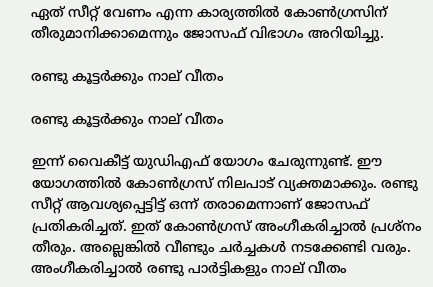ഏത് സീറ്റ് വേണം എന്ന കാര്യത്തില്‍ കോണ്‍ഗ്രസിന് തീരുമാനിക്കാമെന്നും ജോസഫ് വിഭാഗം അറിയിച്ചു.

രണ്ടു കൂട്ടര്‍ക്കും നാല് വീതം

രണ്ടു കൂട്ടര്‍ക്കും നാല് വീതം

ഇന്ന് വൈകീട്ട് യുഡിഎഫ് യോഗം ചേരുന്നുണ്ട്. ഈ യോഗത്തില്‍ കോണ്‍ഗ്രസ് നിലപാട് വ്യക്തമാക്കും. രണ്ടു സീറ്റ് ആവശ്യപ്പെട്ടിട്ട് ഒന്ന് തരാമെന്നാണ് ജോസഫ് പ്രതികരിച്ചത്. ഇത് കോണ്‍ഗ്രസ് അംഗീകരിച്ചാല്‍ പ്രശ്‌നം തീരും. അല്ലെങ്കില്‍ വീണ്ടും ചര്‍ച്ചകള്‍ നടക്കേണ്ടി വരും. അംഗീകരിച്ചാല്‍ രണ്ടു പാര്‍ട്ടികളും നാല് വീതം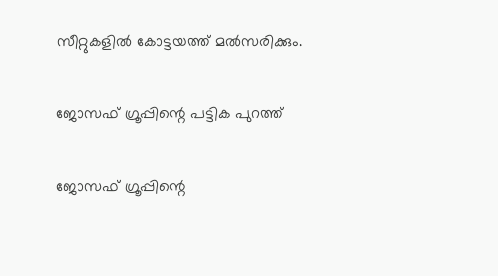സീറ്റുകളില്‍ കോട്ടയത്ത് മല്‍സരിക്കും.

ജോസഫ് ഗ്രൂപ്പിന്റെ പട്ടിക പുറത്ത്

ജോസഫ് ഗ്രൂപ്പിന്റെ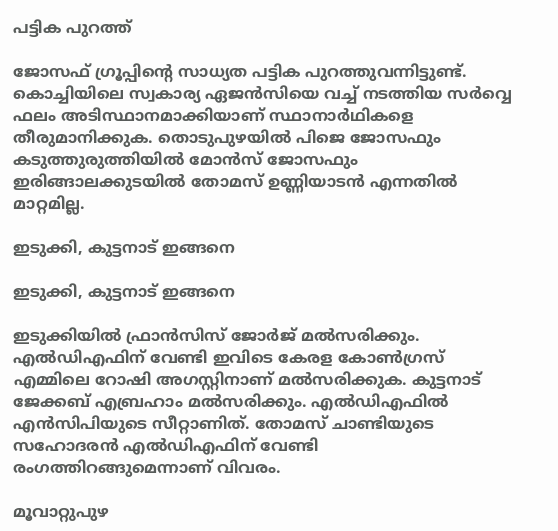പട്ടിക പുറത്ത്

ജോസഫ് ഗ്രൂപ്പിന്റെ സാധ്യത പട്ടിക പുറത്തുവന്നിട്ടുണ്ട്. കൊച്ചിയിലെ സ്വകാര്യ ഏജന്‍സിയെ വച്ച് നടത്തിയ സര്‍വ്വെ ഫലം അടിസ്ഥാനമാക്കിയാണ് സ്ഥാനാര്‍ഥികളെ തീരുമാനിക്കുക. തൊടുപുഴയില്‍ പിജെ ജോസഫും കടുത്തുരുത്തിയില്‍ മോന്‍സ് ജോസഫും ഇരിങ്ങാലക്കുടയില്‍ തോമസ് ഉണ്ണിയാടന്‍ എന്നതില്‍ മാറ്റമില്ല.

ഇടുക്കി, കുട്ടനാട് ഇങ്ങനെ

ഇടുക്കി, കുട്ടനാട് ഇങ്ങനെ

ഇടുക്കിയില്‍ ഫ്രാന്‍സിസ് ജോര്‍ജ് മല്‍സരിക്കും. എല്‍ഡിഎഫിന് വേണ്ടി ഇവിടെ കേരള കോണ്‍ഗ്രസ് എമ്മിലെ റോഷി അഗസ്റ്റിനാണ് മല്‍സരിക്കുക. കുട്ടനാട് ജേക്കബ് എബ്രഹാം മല്‍സരിക്കും. എല്‍ഡിഎഫില്‍ എന്‍സിപിയുടെ സീറ്റാണിത്. തോമസ് ചാണ്ടിയുടെ സഹോദരന്‍ എല്‍ഡിഎഫിന് വേണ്ടി രംഗത്തിറങ്ങുമെന്നാണ് വിവരം.

മൂവാറ്റുപുഴ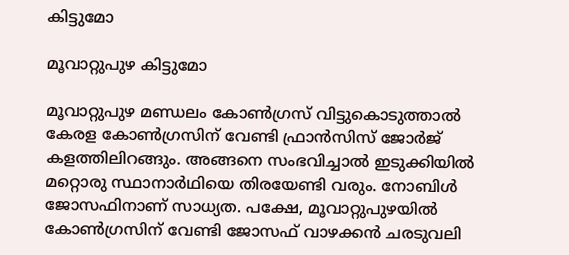കിട്ടുമോ

മൂവാറ്റുപുഴ കിട്ടുമോ

മൂവാറ്റുപുഴ മണ്ഡലം കോണ്‍ഗ്രസ് വിട്ടുകൊടുത്താല്‍ കേരള കോണ്‍ഗ്രസിന് വേണ്ടി ഫ്രാന്‍സിസ് ജോര്‍ജ് കളത്തിലിറങ്ങും. അങ്ങനെ സംഭവിച്ചാല്‍ ഇടുക്കിയില്‍ മറ്റൊരു സ്ഥാനാര്‍ഥിയെ തിരയേണ്ടി വരും. നോബിള്‍ ജോസഫിനാണ് സാധ്യത. പക്ഷേ, മൂവാറ്റുപുഴയില്‍ കോണ്‍ഗ്രസിന് വേണ്ടി ജോസഫ് വാഴക്കന്‍ ചരടുവലി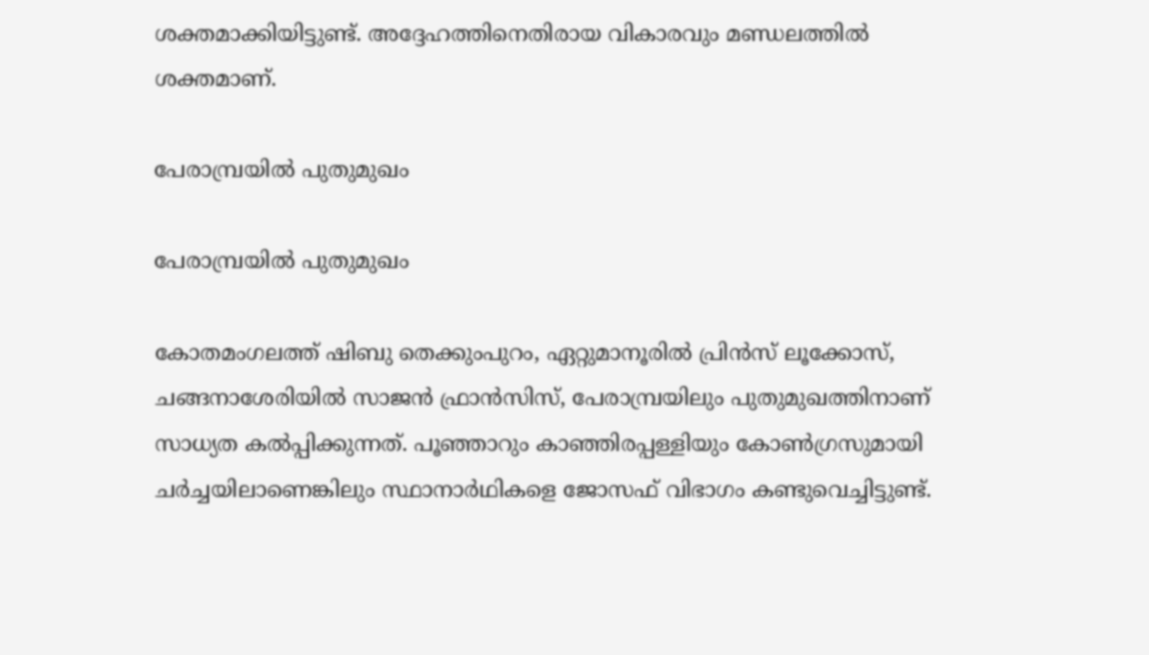ശക്തമാക്കിയിട്ടുണ്ട്. അദ്ദേഹത്തിനെതിരായ വികാരവും മണ്ഡലത്തില്‍ ശക്തമാണ്.

പേരാമ്പ്രയില്‍ പുതുമുഖം

പേരാമ്പ്രയില്‍ പുതുമുഖം

കോതമംഗലത്ത് ഷിബു തെക്കുംപുറം, ഏറ്റുമാനൂരില്‍ പ്രിന്‍സ് ലൂക്കോസ്, ചങ്ങനാശേരിയില്‍ സാജന്‍ ഫ്രാന്‍സിസ്, പേരാമ്പ്രയിലും പുതുമുഖത്തിനാണ് സാധ്യത കല്‍പ്പിക്കുന്നത്. പൂഞ്ഞാറും കാഞ്ഞിരപ്പള്ളിയും കോണ്‍ഗ്രസുമായി ചര്‍ച്ചയിലാണെങ്കിലും സ്ഥാനാര്‍ഥികളെ ജോസഫ് വിഭാഗം കണ്ടുവെച്ചിട്ടുണ്ട്.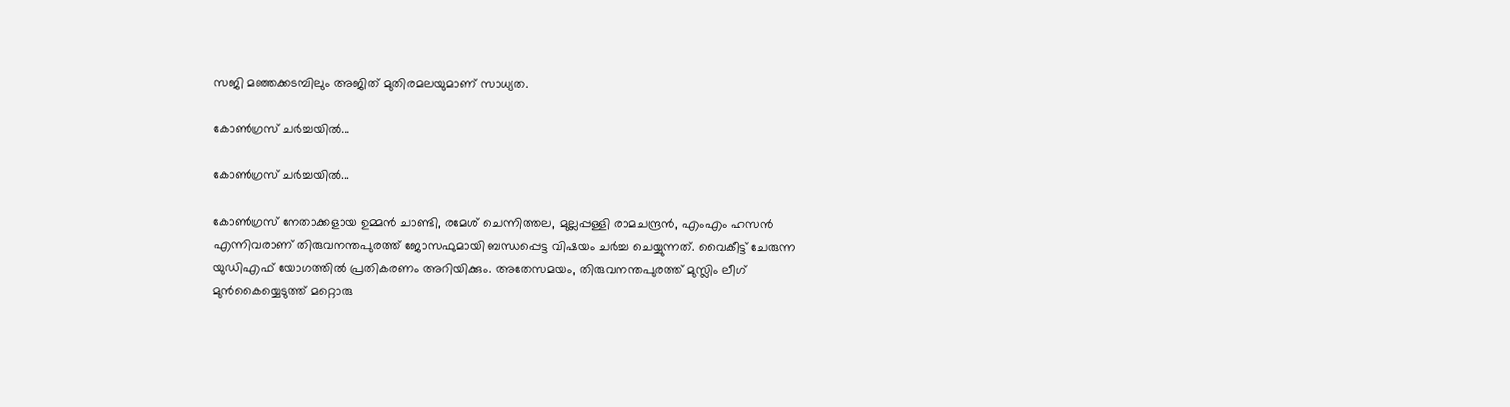സജി മഞ്ഞക്കടമ്പിലും അജിത് മുതിരമലയുമാണ് സാധ്യത.

കോണ്‍ഗ്രസ് ചര്‍ച്ചയില്‍...

കോണ്‍ഗ്രസ് ചര്‍ച്ചയില്‍...

കോണ്‍ഗ്രസ് നേതാക്കളായ ഉമ്മന്‍ ചാണ്ടി, രമേശ് ചെന്നിത്തല, മുല്ലപ്പള്ളി രാമചന്ദ്രന്‍, എംഎം ഹസന്‍ എന്നിവരാണ് തിരുവനന്തപുരത്ത് ജോസഫുമായി ബന്ധപ്പെട്ട വിഷയം ചര്‍ച്ച ചെയ്യുന്നത്. വൈകീട്ട് ചേരുന്ന യുഡിഎഫ് യോഗത്തില്‍ പ്രതികരണം അറിയിക്കും. അതേസമയം, തിരുവനന്തപുരത്ത് മുസ്ലിം ലീഗ് മുന്‍കൈയ്യെടുത്ത് മറ്റൊരു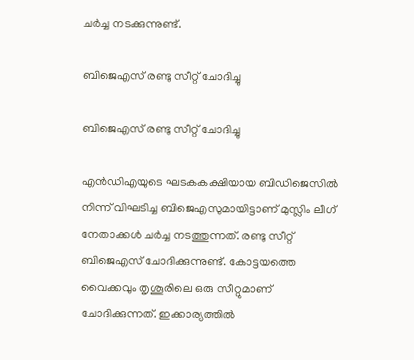ചര്‍ച്ച നടക്കുന്നുണ്ട്.

ബിജെഎസ് രണ്ടു സീറ്റ് ചോദിച്ചു

ബിജെഎസ് രണ്ടു സീറ്റ് ചോദിച്ചു

എന്‍ഡിഎയുടെ ഘടകകക്ഷിയായ ബിഡിജെസില്‍ നിന്ന് വിഘടിച്ച ബിജെഎസുമായിട്ടാണ് മുസ്ലിം ലീഗ് നേതാക്കള്‍ ചര്‍ച്ച നടത്തുന്നത്. രണ്ടു സീറ്റ് ബിജെഎസ് ചോദിക്കുന്നുണ്ട്. കോട്ടയത്തെ വൈക്കവും തൃശൂരിലെ ഒരു സീറ്റുമാണ് ചോദിക്കുന്നത്. ഇക്കാര്യത്തില്‍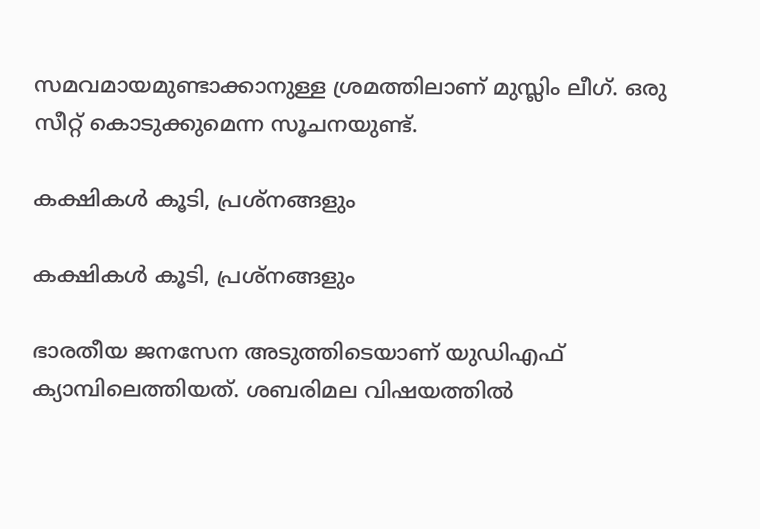സമവമായമുണ്ടാക്കാനുള്ള ശ്രമത്തിലാണ് മുസ്ലിം ലീഗ്. ഒരു സീറ്റ് കൊടുക്കുമെന്ന സൂചനയുണ്ട്.

കക്ഷികള്‍ കൂടി, പ്രശ്‌നങ്ങളും

കക്ഷികള്‍ കൂടി, പ്രശ്‌നങ്ങളും

ഭാരതീയ ജനസേന അടുത്തിടെയാണ് യുഡിഎഫ് ക്യാമ്പിലെത്തിയത്. ശബരിമല വിഷയത്തില്‍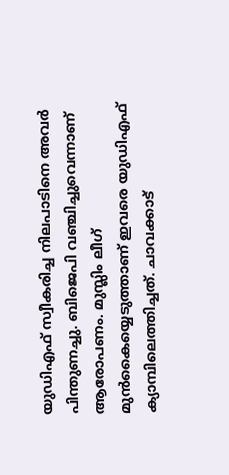യുഡിഎഫ് സ്വീകരിച്ച നിലപാടിനെ അവര്‍ പിന്തുണച്ചു. ബിജെപി വഞ്ചിച്ചുവെന്നാണ് ആരോപണം. മുസ്ലിം ലീഗ് മുന്‍കൈയ്യെടുത്താണ് ഇവരെ യുഡിഎഫ് ക്യാമ്പിലെത്തിച്ചത്. ചാവക്കാട്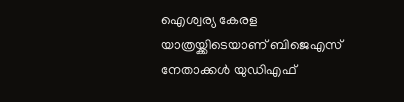ഐശ്വര്യ കേരള യാത്രയ്ക്കിടെയാണ് ബിജെഎസ് നേതാക്കള്‍ യുഡിഎഫ്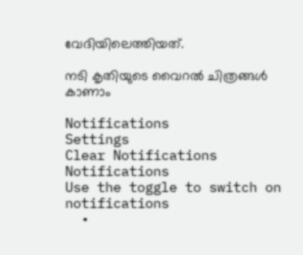വേദിയിലെത്തിയത്.

നടി കൃതിയുടെ വൈറല്‍ ചിത്രങ്ങള്‍ കാണാം

Notifications
Settings
Clear Notifications
Notifications
Use the toggle to switch on notifications
  •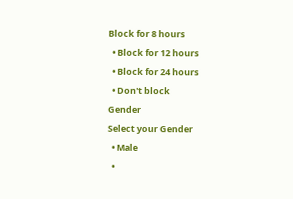Block for 8 hours
  • Block for 12 hours
  • Block for 24 hours
  • Don't block
Gender
Select your Gender
  • Male
  •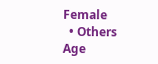Female
  • Others
Age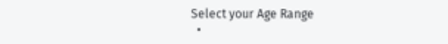Select your Age Range
  •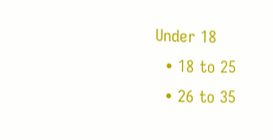Under 18
  • 18 to 25
  • 26 to 35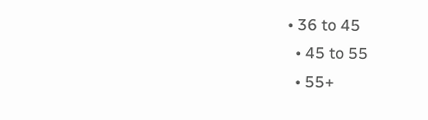• 36 to 45
  • 45 to 55
  • 55+